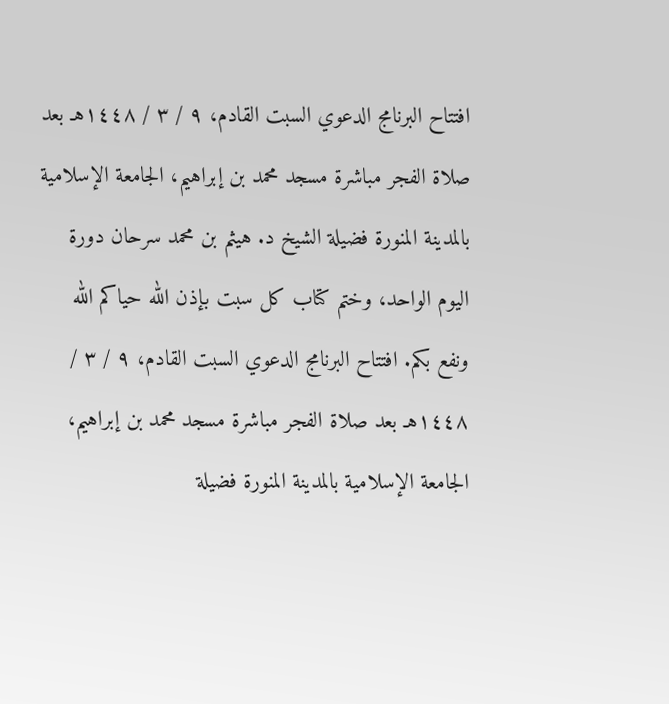افتتاح البرنامج الدعوي السبت القادم، ٩ / ٣ / ١٤٤٨هـ بعد صلاة الفجر مباشرة مسجد محمد بن إبراهيم، الجامعة الإسلامية بالمدينة المنورة فضيلة الشيخ د. هيثم بن محمد سرحان دورة اليوم الواحد، وختم كتاب كل سبت بإذن الله حياكم الله ونفع بكم. افتتاح البرنامج الدعوي السبت القادم، ٩ / ٣ / ١٤٤٨هـ بعد صلاة الفجر مباشرة مسجد محمد بن إبراهيم، الجامعة الإسلامية بالمدينة المنورة فضيلة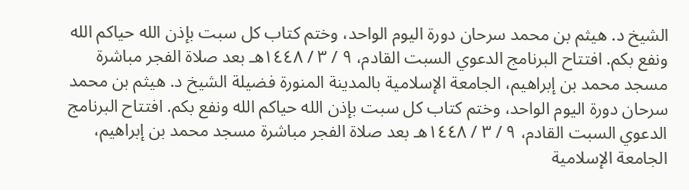الشيخ د. هيثم بن محمد سرحان دورة اليوم الواحد، وختم كتاب كل سبت بإذن الله حياكم الله ونفع بكم. افتتاح البرنامج الدعوي السبت القادم، ٩ / ٣ / ١٤٤٨هـ بعد صلاة الفجر مباشرة مسجد محمد بن إبراهيم، الجامعة الإسلامية بالمدينة المنورة فضيلة الشيخ د. هيثم بن محمد سرحان دورة اليوم الواحد، وختم كتاب كل سبت بإذن الله حياكم الله ونفع بكم. افتتاح البرنامج الدعوي السبت القادم، ٩ / ٣ / ١٤٤٨هـ بعد صلاة الفجر مباشرة مسجد محمد بن إبراهيم، الجامعة الإسلامية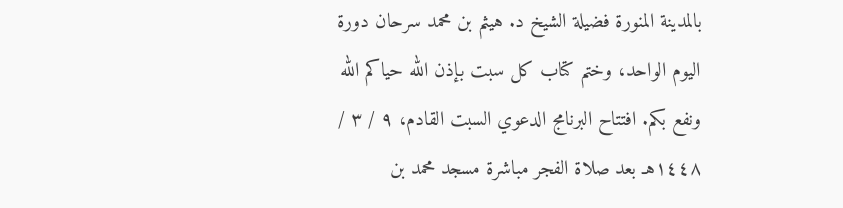بالمدينة المنورة فضيلة الشيخ د. هيثم بن محمد سرحان دورة اليوم الواحد، وختم كتاب كل سبت بإذن الله حياكم الله ونفع بكم. افتتاح البرنامج الدعوي السبت القادم، ٩ / ٣ / ١٤٤٨هـ بعد صلاة الفجر مباشرة مسجد محمد بن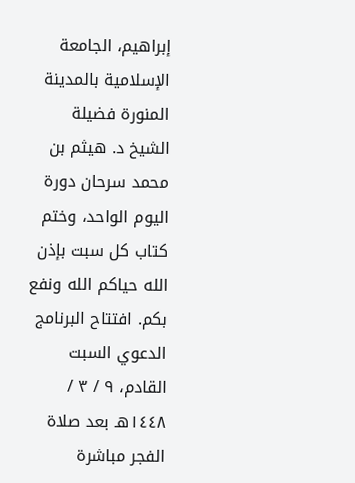إبراهيم، الجامعة الإسلامية بالمدينة المنورة فضيلة الشيخ د. هيثم بن محمد سرحان دورة اليوم الواحد، وختم كتاب كل سبت بإذن الله حياكم الله ونفع بكم. افتتاح البرنامج الدعوي السبت القادم، ٩ / ٣ / ١٤٤٨هـ بعد صلاة الفجر مباشرة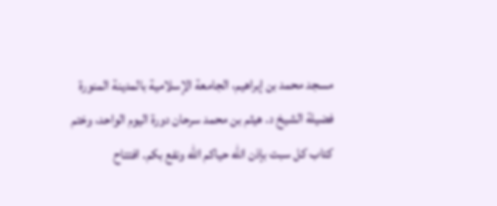مسجد محمد بن إبراهيم، الجامعة الإسلامية بالمدينة المنورة فضيلة الشيخ د. هيثم بن محمد سرحان دورة اليوم الواحد، وختم كتاب كل سبت بإذن الله حياكم الله ونفع بكم. افتتاح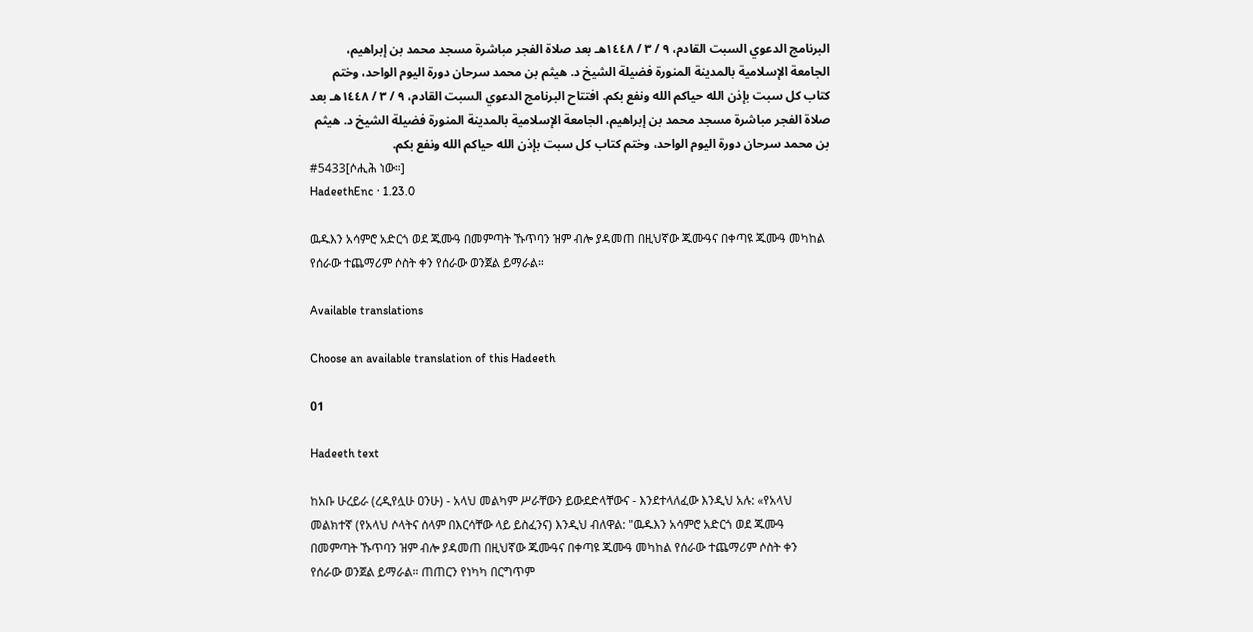البرنامج الدعوي السبت القادم، ٩ / ٣ / ١٤٤٨هـ بعد صلاة الفجر مباشرة مسجد محمد بن إبراهيم، الجامعة الإسلامية بالمدينة المنورة فضيلة الشيخ د. هيثم بن محمد سرحان دورة اليوم الواحد، وختم كتاب كل سبت بإذن الله حياكم الله ونفع بكم. افتتاح البرنامج الدعوي السبت القادم، ٩ / ٣ / ١٤٤٨هـ بعد صلاة الفجر مباشرة مسجد محمد بن إبراهيم، الجامعة الإسلامية بالمدينة المنورة فضيلة الشيخ د. هيثم بن محمد سرحان دورة اليوم الواحد، وختم كتاب كل سبت بإذن الله حياكم الله ونفع بكم.
#5433[ሶሒሕ ነው።]
HadeethEnc · 1.23.0

ዉዱእን አሳምሮ አድርጎ ወደ ጁሙዓ በመምጣት ኹጥባን ዝም ብሎ ያዳመጠ በዚህኛው ጁሙዓና በቀጣዩ ጁሙዓ መካከል የሰራው ተጨማሪም ሶስት ቀን የሰራው ወንጀል ይማራል።

Available translations

Choose an available translation of this Hadeeth

01

Hadeeth text

ከአቡ ሁረይራ (ረዲየሏሁ ዐንሁ) - አላህ መልካም ሥራቸውን ይውደድላቸውና - እንደተላለፈው እንዲህ አሉ: «የአላህ መልክተኛ (የአላህ ሶላትና ሰላም በእርሳቸው ላይ ይስፈንና) እንዲህ ብለዋል: "ዉዱእን አሳምሮ አድርጎ ወደ ጁሙዓ በመምጣት ኹጥባን ዝም ብሎ ያዳመጠ በዚህኛው ጁሙዓና በቀጣዩ ጁሙዓ መካከል የሰራው ተጨማሪም ሶስት ቀን የሰራው ወንጀል ይማራል። ጠጠርን የነካካ በርግጥም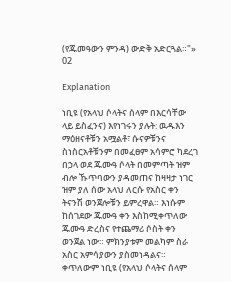(የጁመዓውን ምንዳ) ውድቅ አድርጓል።"»
02

Explanation

ነቢዩ (የአላህ ሶላትና ሰላም በእርሳቸው ላይ ይስፈንና) እየነገሩን ያሉት: ዉዱእን ማዕዘናቶቹን አሟልቶ፣ ሱናዎቹንና ስነስርአቶቹንም በመፈፀም አሳምሮ ካደረገ በኃላ ወደ ጁሙዓ ሶላት በመምጣት ዝም ብሎ ኹጥባውን ያዳመጠና ከዛዛታ ነገር ዝም ያለ ሰው አላህ ለርሱ የአስር ቀን ትናንሽ ወንጀሎቹን ይምረዋል። እነሱም ከሰገደው ጁሙዓ ቀን እስከሚቀጥለው ጁሙዓ ድረስና የተጨማሪ ሶስት ቀን ወንጀል ነው። ምክንያቱም መልካም ስራ አስር አምሳያውን ያስመነዳልና። ቀጥለውም ነቢዩ (የአላህ ሶላትና ሰላም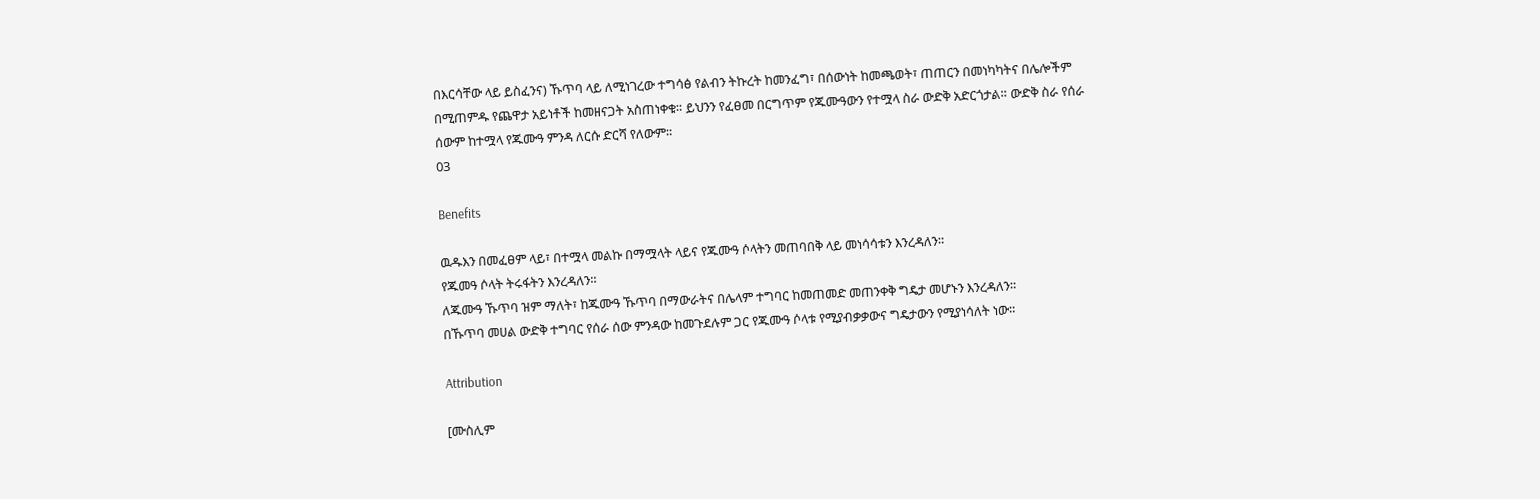በእርሳቸው ላይ ይስፈንና) ኹጥባ ላይ ለሚነገረው ተግሳፅ የልብን ትኩረት ከመንፈግ፣ በሰውነት ከመጫወት፣ ጠጠርን በመነካካትና በሌሎችም በሚጠምዱ የጨዋታ አይነቶች ከመዘናጋት አስጠነቀቁ። ይህንን የፈፀመ በርግጥም የጁሙዓውን የተሟላ ስራ ውድቅ አድርጎታል። ውድቅ ስራ የሰራ ሰውም ከተሟላ የጁሙዓ ምንዳ ለርሱ ድርሻ የለውም።
03

Benefits

ዉዱእን በመፈፀም ላይ፣ በተሟላ መልኩ በማሟላት ላይና የጁሙዓ ሶላትን መጠባበቅ ላይ መነሳሳቱን እንረዳለን።
የጁመዓ ሶላት ትሩፋትን እንረዳለን።
ለጁሙዓ ኹጥባ ዝም ማለት፣ ከጁሙዓ ኹጥባ በማውራትና በሌላም ተግባር ከመጠመድ መጠንቀቅ ግዴታ መሆኑን እንረዳለን።
በኹጥባ መሀል ውድቅ ተግባር የሰራ ሰው ምንዳው ከመጉደሉም ጋር የጁሙዓ ሶላቱ የሚያብቃቃውና ግዴታውን የሚያነሳለት ነው።

Attribution

[ሙስሊም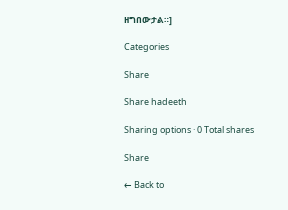ዘግበውታል።]

Categories

Share

Share hadeeth

Sharing options · 0 Total shares

Share

← Back to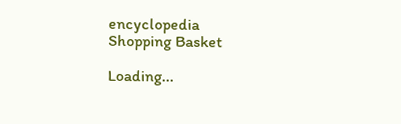encyclopedia
Shopping Basket

Loading...